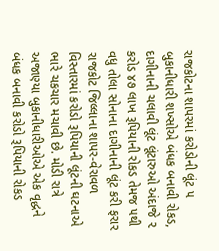રાજકોટના શાપરમાં કરોડોની લૂંટ ૫ બુકાનીધારી શખ્સોએ બંધક બનાવી રોકડ, દાગીનાની ચલાવી લૂંટ લૂંટારુઓ અંદાજે ૨ કરોડ ૪૭ લાખ રૂપિયાની રોકડ તેમજ ૫થી વધુ તોલા સોનાના દાગીનાની લૂંટ કરી ફરાર રાજકોટ જિલ્લાના શાપર-વેરાવળ વિસ્તારમાં કરોડો રૂપિયાની લૂંટની ઘટનાએ ભારે ચકચાર મચાવી છે. મોડી રાત્રે અજાણ્યા બુકાનીધારીઓએ એક વૃદ્ધને બંધક બનાવી કરોડો રૂપિયાની રોકડ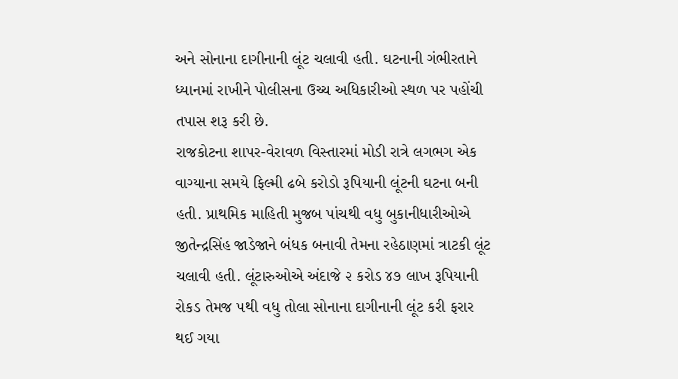અને સોનાના દાગીનાની લૂંટ ચલાવી હતી. ઘટનાની ગંભીરતાને ધ્યાનમાં રાખીને પોલીસના ઉચ્ચ અધિકારીઓ સ્થળ પર પહોંચી તપાસ શરૂ કરી છે.
રાજકોટના શાપર-વેરાવળ વિસ્તારમાં મોડી રાત્રે લગભગ એક વાગ્યાના સમયે ફિલ્મી ઢબે કરોડો રૂપિયાની લૂંટની ઘટના બની હતી. પ્રાથમિક માહિતી મુજબ પાંચથી વધુ બુકાનીધારીઓએ જીતેન્દ્રસિંહ જાડેજાને બંધક બનાવી તેમના રહેઠાણમાં ત્રાટકી લૂંટ ચલાવી હતી. લૂંટારુઓએ અંદાજે ૨ કરોડ ૪૭ લાખ રૂપિયાની રોકડ તેમજ ૫થી વધુ તોલા સોનાના દાગીનાની લૂંટ કરી ફરાર થઈ ગયા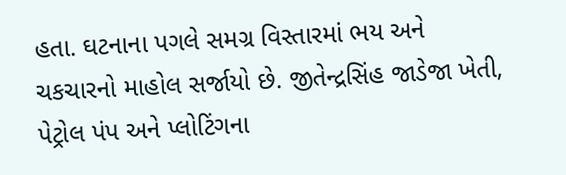હતા. ઘટનાના પગલે સમગ્ર વિસ્તારમાં ભય અને ચકચારનો માહોલ સર્જાયો છે. જીતેન્દ્રસિંહ જાડેજા ખેતી, પેટ્રોલ પંપ અને પ્લોટિંગના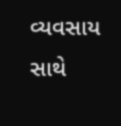વ્યવસાય સાથે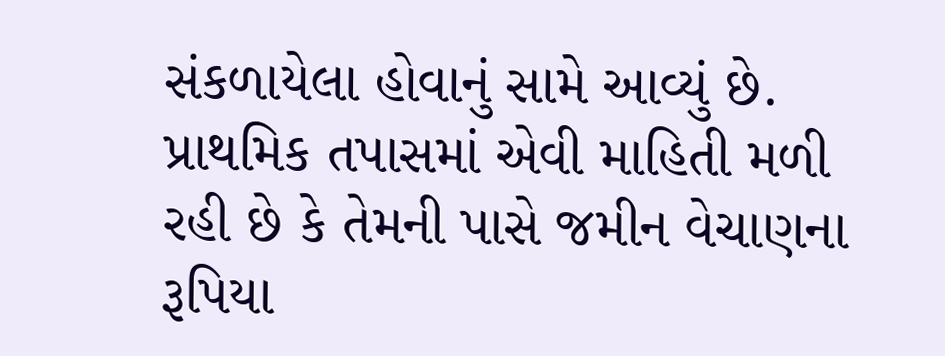સંકળાયેલા હોવાનું સામે આવ્યું છે. પ્રાથમિક તપાસમાં એવી માહિતી મળી રહી છે કે તેમની પાસે જમીન વેચાણના રૂપિયા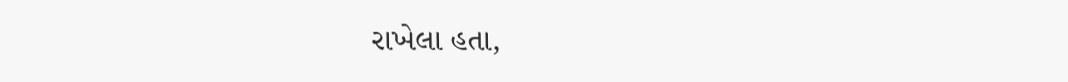રાખેલા હતા,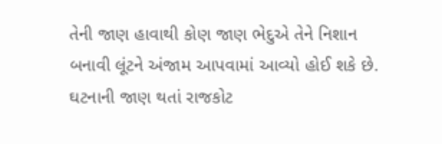તેની જાણ હાવાથી કોણ જાણ ભેદુએ તેને નિશાન બનાવી લૂંટને અંજામ આપવામાં આવ્યો હોઈ શકે છે.
ઘટનાની જાણ થતાં રાજકોટ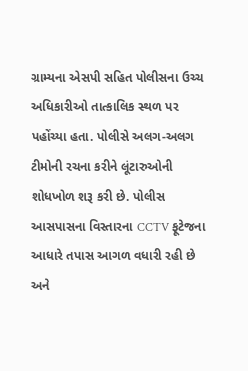ગ્રામ્યના એસપી સહિત પોલીસના ઉચ્ચ અધિકારીઓ તાત્કાલિક સ્થળ પર પહોંચ્યા હતા. પોલીસે અલગ-અલગ ટીમોની રચના કરીને લૂંટારુઓની શોધખોળ શરૂ કરી છે. પોલીસ આસપાસના વિસ્તારના CCTV ફૂટેજના આધારે તપાસ આગળ વધારી રહી છે અને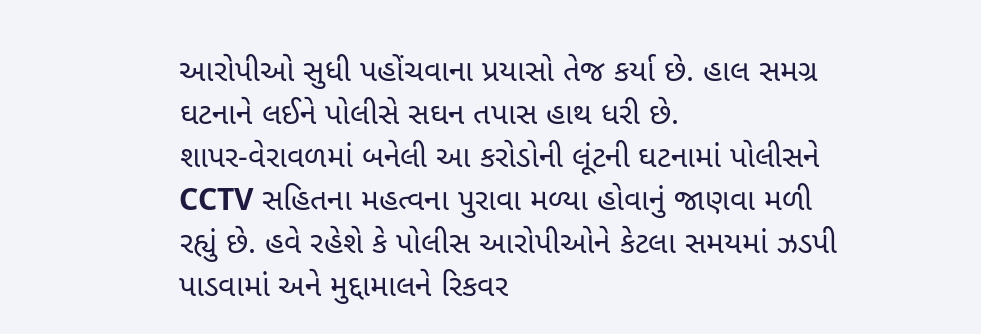આરોપીઓ સુધી પહોંચવાના પ્રયાસો તેજ કર્યા છે. હાલ સમગ્ર ઘટનાને લઈને પોલીસે સઘન તપાસ હાથ ધરી છે.
શાપર-વેરાવળમાં બનેલી આ કરોડોની લૂંટની ઘટનામાં પોલીસને CCTV સહિતના મહત્વના પુરાવા મળ્યા હોવાનું જાણવા મળી રહ્યું છે. હવે રહેશે કે પોલીસ આરોપીઓને કેટલા સમયમાં ઝડપી પાડવામાં અને મુદ્દામાલને રિકવર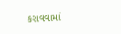કરાવવામાં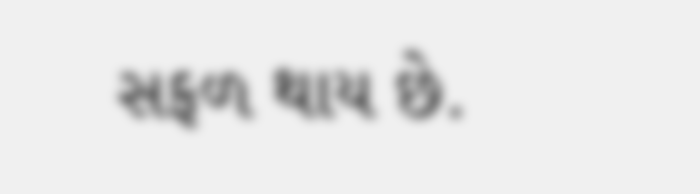સફળ થાય છે.